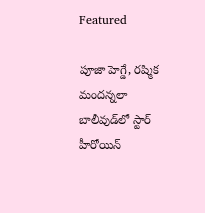Featured

పూజా హెగ్డే, రష్మిక మందన్నలా బాలీవుడ్‌లో స్టార్ హీరోయిన్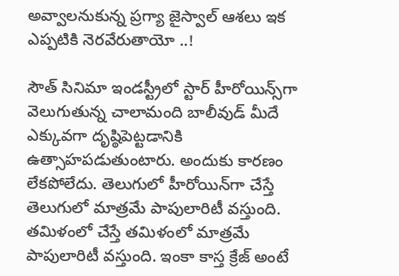అవ్వాలనుకున్న ప్రగ్యా జైస్వాల్ ఆశలు ఇక ఎప్పటికి నెరవేరుతాయో ..!

సౌత్ సినిమా ఇండస్ట్రీలో స్టార్ హీరోయిన్స్‌గా వెలుగుతున్న చాలామంది బాలీవుడ్ మీదే ఎక్కువగా దృష్ఠిపెట్టడానికి ఉత్సాహపడుతుంటారు. అందుకు కారణం లేకపోలేదు. తెలుగులో హీరోయిన్‌గా చేస్తే తెలుగులో మాత్రమే పాపులారిటీ వస్తుంది. తమిళంలో చేస్తే తమిళంలో మాత్రమే పాపులారిటీ వస్తుంది. ఇంకా కాస్త క్రేజ్ అంటే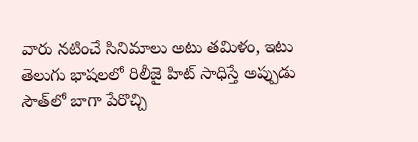వారు నటించే సినిమాలు అటు తమిళం, ఇటు తెలుగు భాషలలో రిలీజై హిట్ సాధిస్తే అప్పుడు సౌత్‌లో బాగా పేరొచ్చి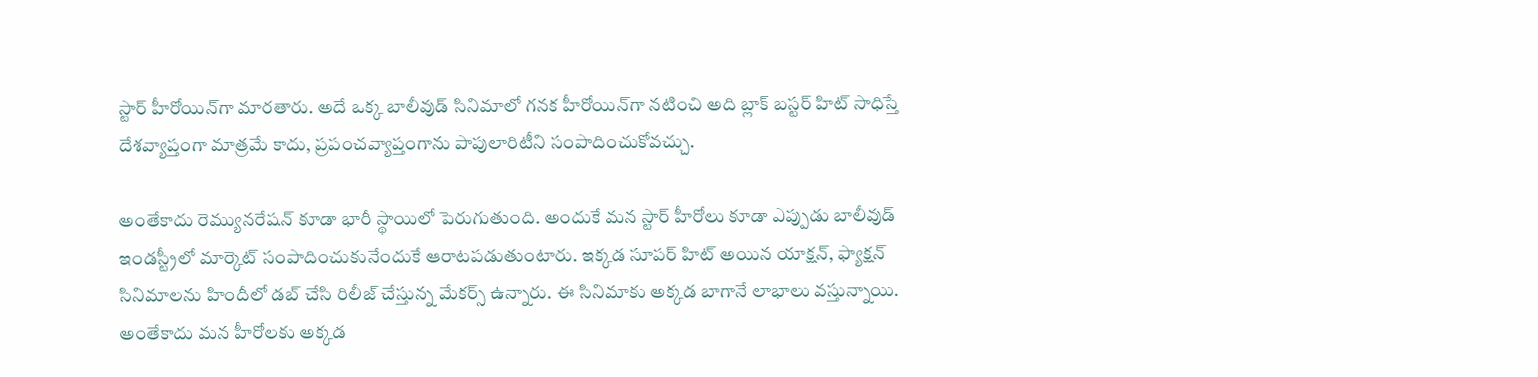స్టార్ హీరోయిన్‌గా మారతారు. అదే ఒక్క బాలీవుడ్ సినిమాలో గనక హీరోయిన్‌గా నటించి అది బ్లాక్ బస్టర్ హిట్ సాధిస్తే దేశవ్యాప్తంగా మాత్రమే కాదు, ప్రపంచవ్యాప్తంగాను పాపులారిటీని సంపాదించుకోవచ్చు.

అంతేకాదు రెమ్యునరేషన్ కూడా భారీ స్థాయిలో పెరుగుతుంది. అందుకే మన స్టార్ హీరోలు కూడా ఎప్పుడు బాలీవుడ్ ఇండస్ట్రీలో మార్కెట్ సంపాదించుకునేందుకే ఆరాటపడుతుంటారు. ఇక్కడ సూపర్ హిట్ అయిన యాక్షన్, ఫ్యాక్షన్ సినిమాలను హిందీలో డబ్ చేసి రిలీజ్ చేస్తున్న మేకర్స్ ఉన్నారు. ఈ సినిమాకు అక్కడ బాగానే లాభాలు వస్తున్నాయి. అంతేకాదు మన హీరోలకు అక్కడ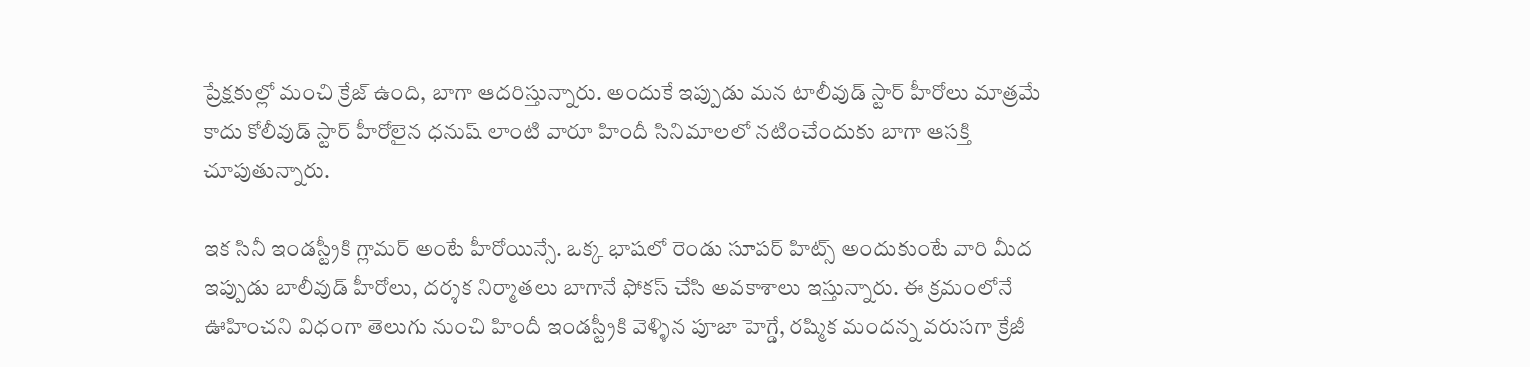ప్రేక్షకుల్లో మంచి క్రేజ్ ఉంది, బాగా ఆదరిస్తున్నారు. అందుకే ఇప్పుడు మన టాలీవుడ్ స్టార్ హీరోలు మాత్రమే కాదు కోలీవుడ్ స్టార్ హీరోలైన ధనుష్ లాంటి వారూ హిందీ సినిమాలలో నటించేందుకు బాగా ఆసక్తి చూపుతున్నారు.

ఇక సినీ ఇండస్ట్రీకి గ్లామర్ అంటే హీరోయిన్సే. ఒక్క భాషలో రెండు సూపర్ హిట్స్ అందుకుంటే వారి మీద ఇప్పుడు బాలీవుడ్ హీరోలు, దర్శక నిర్మాతలు బాగానే ఫోకస్ చేసి అవకాశాలు ఇస్తున్నారు. ఈ క్రమంలోనే ఊహించని విధంగా తెలుగు నుంచి హిందీ ఇండస్ట్రీకి వెళ్ళిన పూజా హెగ్డే, రష్మిక మందన్న వరుసగా క్రేజీ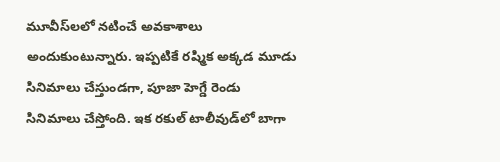మూవీస్‌లలో నటించే అవకాశాలు అందుకుంటున్నారు. ఇప్పటికే రష్మిక అక్కడ మూడు సినిమాలు చేస్తుండగా, పూజా హెగ్డే రెండు సినిమాలు చేస్తోంది. ఇక రకుల్ టాలీవుడ్‌లో బాగా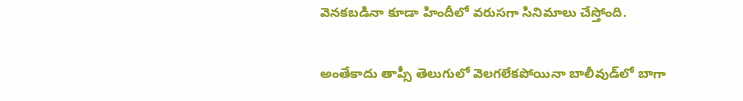వెనకబడినా కూడా హిందీలో వరుసగా సినిమాలు చేస్తోంది.

అంతేకాదు తాప్సీ తెలుగులో వెలగలేకపోయినా బాలీవుడ్‌లో బాగా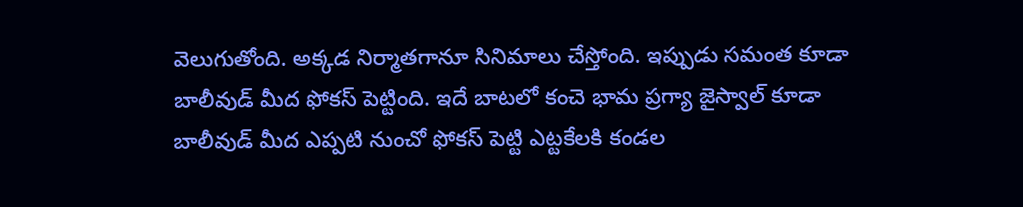వెలుగుతోంది. అక్కడ నిర్మాతగానూ సినిమాలు చేస్తోంది. ఇప్పుడు సమంత కూడా బాలీవుడ్ మీద ఫోకస్ పెట్టింది. ఇదే బాటలో కంచె భామ ప్రగ్యా జైస్వాల్ కూడా బాలీవుడ్ మీద ఎప్పటి నుంచో ఫోకస్ పెట్టి ఎట్టకేలకి కండల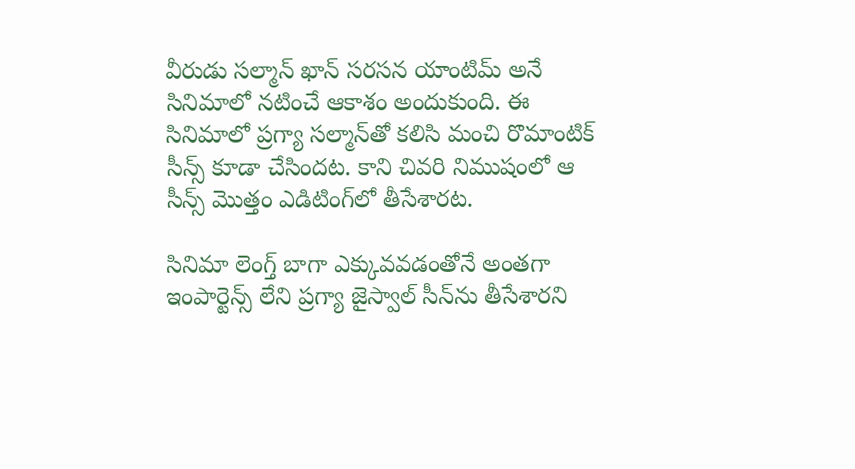వీరుడు సల్మాన్ ఖాన్ సరసన యాంటిమ్ అనే సినిమాలో నటించే ఆకాశం అందుకుంది. ఈ సినిమాలో ప్రగ్యా సల్మాన్‌తో కలిసి మంచి రొమాంటిక్ సీన్స్ కూడా చేసిందట. కాని చివరి నిముషంలో ఆ సీన్స్ మొత్తం ఎడిటింగ్‌లో తీసేశారట.

సినిమా లెంగ్త్ బాగా ఎక్కువవడంతోనే అంతగా ఇంపార్టెన్స్ లేని ప్రగ్యా జైస్వాల్ సీన్‌ను తీసేశారని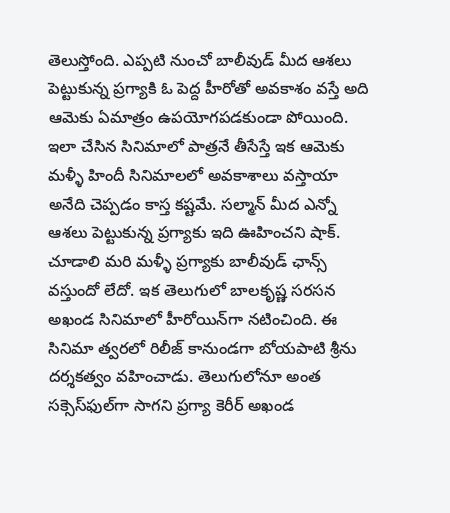తెలుస్తోంది. ఎప్పటి నుంచో బాలీవుడ్ మీద ఆశలు పెట్టుకున్న ప్రగ్యాకి ఓ పెద్ద హీరోతో అవకాశం వస్తే అది ఆమెకు ఏమాత్రం ఉపయోగపడకుండా పోయింది. ఇలా చేసిన సినిమాలో పాత్రనే తీసేస్తే ఇక ఆమెకు మళ్ళీ హిందీ సినిమాలలో అవకాశాలు వస్తాయా అనేది చెప్పడం కాస్త కష్టమే. సల్మాన్ మీద ఎన్నో ఆశలు పెట్టుకున్న ప్రగ్యాకు ఇది ఊహించని షాక్. చూడాలి మరి మళ్ళీ ప్రగ్యాకు బాలీవుడ్ ఛాన్స్ వస్తుందో లేదో. ఇక తెలుగులో బాలకృష్ణ సరసన అఖండ సినిమాలో హీరోయిన్‌గా నటించింది. ఈ సినిమా త్వరలో రిలీజ్ కానుండగా బోయపాటి శ్రీను దర్శకత్వం వహించాడు. తెలుగులోనూ అంత సక్సెస్‌ఫుల్‌గా సాగని ప్రగ్యా కెరీర్ అఖండ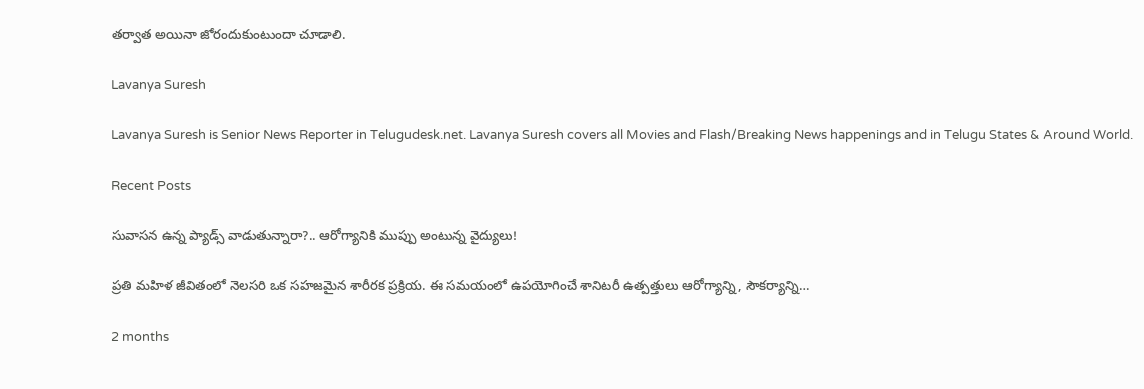తర్వాత అయినా జోరందుకుంటుందా చూడాలి.

Lavanya Suresh

Lavanya Suresh is Senior News Reporter in Telugudesk.net. Lavanya Suresh covers all Movies and Flash/Breaking News happenings and in Telugu States & Around World.

Recent Posts

సువాసన ఉన్న ప్యాడ్స్ వాడుతున్నారా?.. ఆరోగ్యానికి ముప్పు అంటున్న వైద్యులు!

ప్రతి మహిళ జీవితంలో నెలసరి ఒక సహజమైన శారీరక ప్రక్రియ. ఈ సమయంలో ఉపయోగించే శానిటరీ ఉత్పత్తులు ఆరోగ్యాన్ని, సౌకర్యాన్ని…

2 months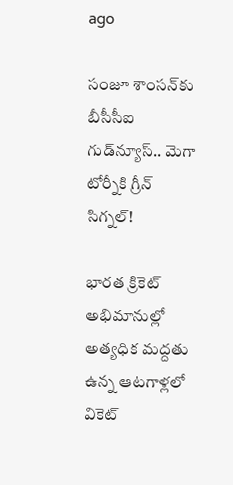ago

సంజూ శాంసన్‌కు బీసీసీఐ గుడ్‌న్యూస్.. మెగా టోర్నీకి గ్రీన్ సిగ్నల్!

భారత క్రికెట్ అభిమానుల్లో అత్యధిక మద్దతు ఉన్న ఆటగాళ్లలో వికెట్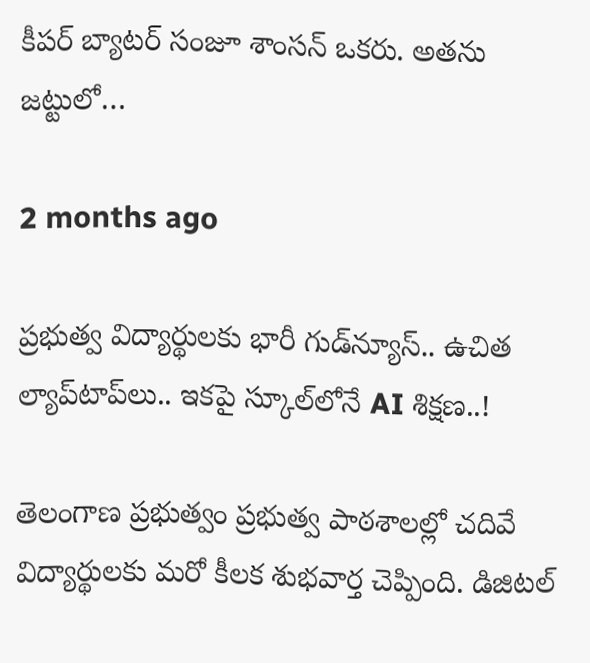కీపర్ బ్యాటర్ సంజూ శాంసన్ ఒకరు. అతను జట్టులో…

2 months ago

ప్రభుత్వ విద్యార్థులకు భారీ గుడ్‌న్యూస్.. ఉచిత ల్యాప్‌టాప్‌లు.. ఇకపై స్కూల్‌లోనే AI శిక్షణ..!

తెలంగాణ ప్రభుత్వం ప్రభుత్వ పాఠశాలల్లో చదివే విద్యార్థులకు మరో కీలక శుభవార్త చెప్పింది. డిజిటల్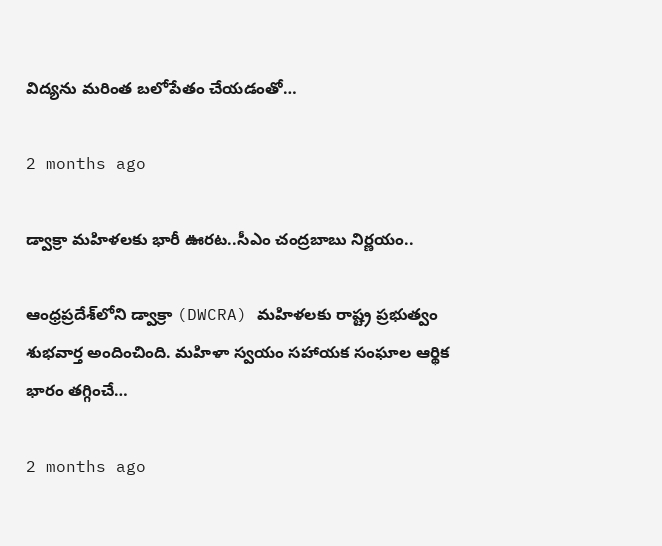విద్యను మరింత బలోపేతం చేయడంతో…

2 months ago

డ్వాక్రా మహిళలకు భారీ ఊరట..సీఎం చంద్రబాబు నిర్ణయం..

ఆంధ్రప్రదేశ్‌లోని డ్వాక్రా (DWCRA) మహిళలకు రాష్ట్ర ప్రభుత్వం శుభవార్త అందించింది. మహిళా స్వయం సహాయక సంఘాల ఆర్థిక భారం తగ్గించే…

2 months ago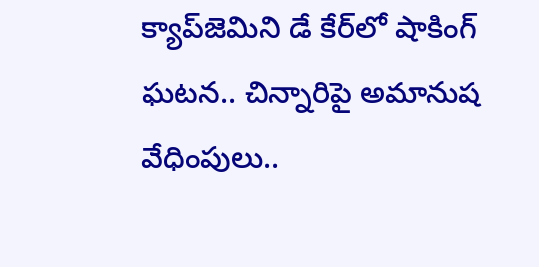క్యాప్‌జెమిని డే కేర్‌లో షాకింగ్ ఘటన.. చిన్నారిపై అమానుష వేధింపులు..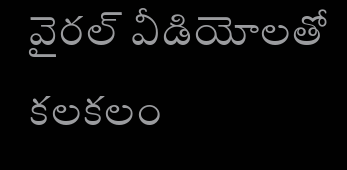వైరల్ వీడియోలతో కలకలం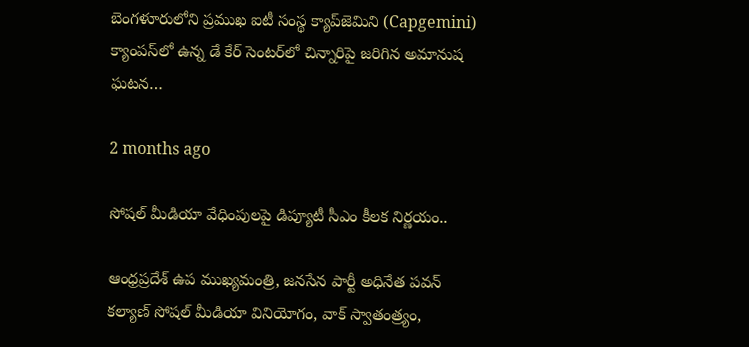బెంగళూరులోని ప్రముఖ ఐటీ సంస్థ క్యాప్‌జెమిని (Capgemini) క్యాంపస్‌లో ఉన్న డే కేర్ సెంటర్‌లో చిన్నారిపై జరిగిన అమానుష ఘటన…

2 months ago

సోషల్ మీడియా వేధింపులపై డిప్యూటీ సీఎం కీలక నిర్ణయం..

ఆంధ్రప్రదేశ్ ఉప ముఖ్యమంత్రి, జనసేన పార్టీ అధినేత పవన్ కల్యాణ్ సోషల్ మీడియా వినియోగం, వాక్ స్వాతంత్ర్యం,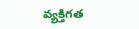వ్యక్తిగత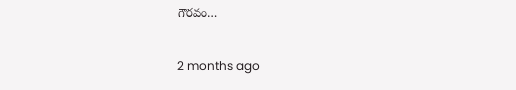గౌరవం…

2 months ago